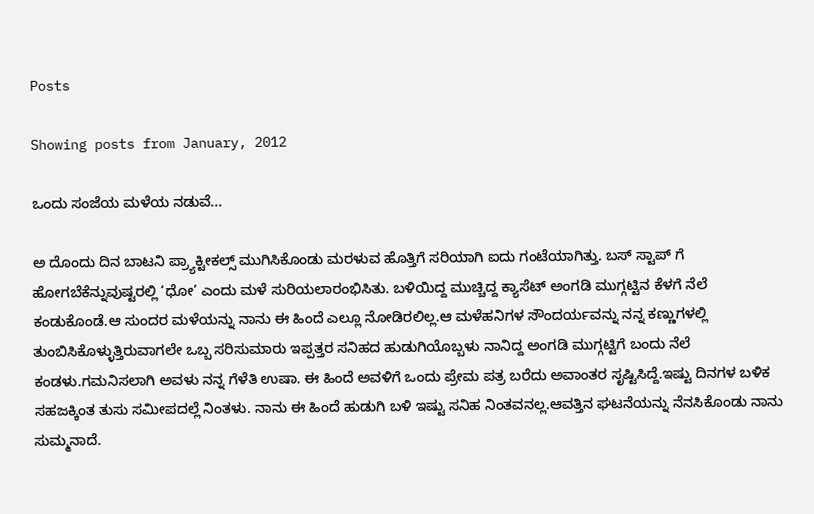Posts

Showing posts from January, 2012

ಒಂದು ಸಂಜೆಯ ಮಳೆಯ ನಡುವೆ...

ಅ ದೊಂದು ದಿನ ಬಾಟನಿ ಪ್ರ್ಯಾಕ್ಟೀಕಲ್ಸ್ ಮುಗಿಸಿಕೊಂಡು ಮರಳುವ ಹೊತ್ತಿಗೆ ಸರಿಯಾಗಿ ಐದು ಗಂಟೆಯಾಗಿತ್ತು. ಬಸ್ ಸ್ಟಾಪ್ ಗೆ ಹೋಗಬೆಕೆನ್ನುವುಷ್ಟರಲ್ಲಿ ‘ಧೋ’ ಎಂದು ಮಳೆ ಸುರಿಯಲಾರಂಭಿಸಿತು. ಬಳಿಯಿದ್ದ ಮುಚ್ಚಿದ್ದ ಕ್ಯಾಸೆಟ್ ಅಂಗಡಿ ಮುಗ್ಗಟ್ಟಿನ ಕೆಳಗೆ ನೆಲೆ ಕಂಡುಕೊಂಡೆ.ಆ ಸುಂದರ ಮಳೆಯನ್ನು ನಾನು ಈ ಹಿಂದೆ ಎಲ್ಲೂ ನೋಡಿರಲಿಲ್ಲ.ಆ ಮಳೆಹನಿಗಳ ಸೌಂದರ್ಯವನ್ನು ನನ್ನ ಕಣ್ಣುಗಳಲ್ಲಿ ತುಂಬಿಸಿಕೊಳ್ಳುತ್ತಿರುವಾಗಲೇ ಒಬ್ಬ ಸರಿಸುಮಾರು ಇಪ್ಪತ್ತರ ಸನಿಹದ ಹುಡುಗಿಯೊಬ್ಬಳು ನಾನಿದ್ದ ಅಂಗಡಿ ಮುಗ್ಗಟ್ಟಿಗೆ ಬಂದು ನೆಲೆ ಕಂಡಳು.ಗಮನಿಸಲಾಗಿ ಅವಳು ನನ್ನ ಗೆಳೆತಿ ಉಷಾ. ಈ ಹಿಂದೆ ಅವಳಿಗೆ ಒಂದು ಪ್ರೇಮ ಪತ್ರ ಬರೆದು ಅವಾಂತರ ಸೃಷ್ಟಿಸಿದ್ದೆ.ಇಷ್ಟು ದಿನಗಳ ಬಳಿಕ ಸಹಜಕ್ಕಿಂತ ತುಸು ಸಮೀಪದಲ್ಲೆ ನಿಂತಳು. ನಾನು ಈ ಹಿಂದೆ ಹುಡುಗಿ ಬಳಿ ಇಷ್ಟು ಸನಿಹ ನಿಂತವನಲ್ಲ.ಆವತ್ತಿನ ಘಟನೆಯನ್ನು ನೆನಸಿಕೊಂಡು ನಾನು ಸುಮ್ಮನಾದೆ.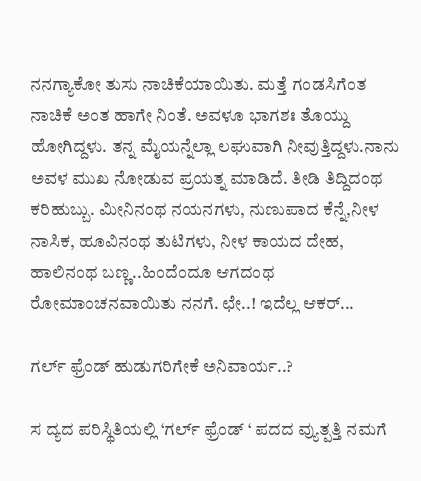ನನಗ್ಯಾಕೋ ತುಸು ನಾಚಿಕೆಯಾಯಿತು. ಮತ್ತೆ ಗಂಡಸಿಗೆಂತ ನಾಚಿಕೆ ಅಂತ ಹಾಗೇ ನಿಂತೆ. ಅವಳೂ ಭಾಗಶಃ ತೊಯ್ದು ಹೋಗಿದ್ದಳು. ತನ್ನ ಮೈಯನ್ನೆಲ್ಲಾ ಲಘುವಾಗಿ ನೀವುತ್ತಿದ್ದಳು.ನಾನು ಅವಳ ಮುಖ ನೋಡುವ ಪ್ರಯತ್ನ ಮಾಡಿದೆ. ತೀಡಿ ತಿದ್ದಿದಂಥ ಕರಿಹುಬ್ಬು. ಮೀನಿನಂಥ ನಯನಗಳು, ನುಣುಪಾದ ಕೆನ್ನೆ,ನೀಳ ನಾಸಿಕ, ಹೂವಿನಂಥ ತುಟಿಗಳು, ನೀಳ ಕಾಯದ ದೇಹ, ಹಾಲಿನಂಥ ಬಣ್ಣ..ಹಿಂದೆಂದೂ ಆಗದಂಥ ರೋಮಾಂಚನವಾಯಿತು ನನಗೆ. ಛೇ..! ಇದೆಲ್ಲ ಆಕರ್...

ಗರ್ಲ್ ಫ್ರೆಂಡ್ ಹುಡುಗರಿಗೇಕೆ ಅನಿವಾರ್ಯ..?

ಸ ದ್ಯದ ಪರಿಸ್ಥಿತಿಯಲ್ಲಿ ‘ಗರ್ಲ್ ಫ್ರೆಂಡ್ ‘ ಪದದ ವ್ಯುತ್ಪತ್ತಿ ನಮಗೆ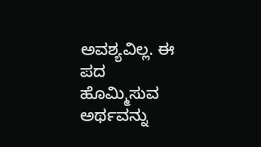ಅವಶ್ಯವಿಲ್ಲ. ಈ ಪದ ಹೊಮ್ಮಿಸುವ ಅರ್ಥವನ್ನು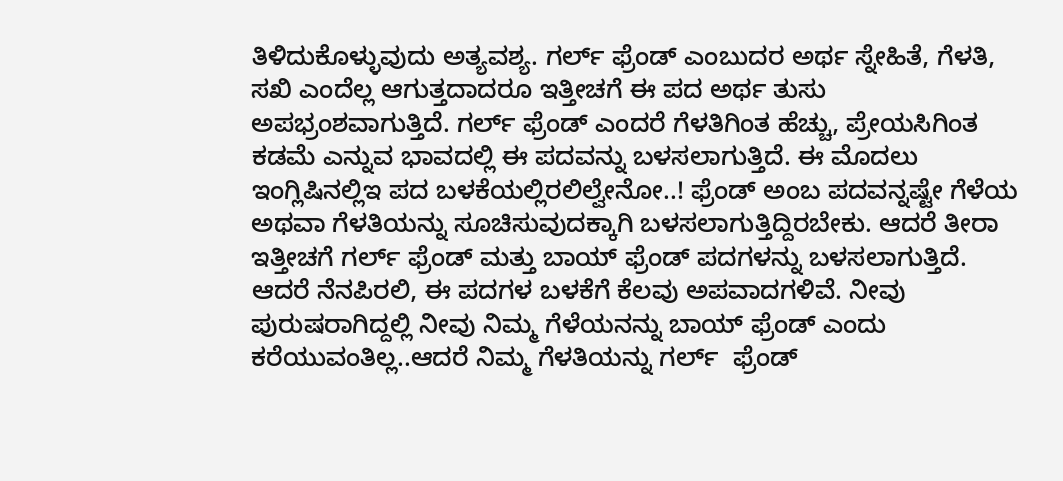ತಿಳಿದುಕೊಳ್ಳುವುದು ಅತ್ಯವಶ್ಯ. ಗರ್ಲ್ ಫ್ರೆಂಡ್ ಎಂಬುದರ ಅರ್ಥ ಸ್ನೇಹಿತೆ, ಗೆಳತಿ, ಸಖಿ ಎಂದೆಲ್ಲ ಆಗುತ್ತದಾದರೂ ಇತ್ತೀಚಗೆ ಈ ಪದ ಅರ್ಥ ತುಸು ಅಪಭ್ರಂಶವಾಗುತ್ತಿದೆ. ಗರ್ಲ್ ಫ್ರೆಂಡ್ ಎಂದರೆ ಗೆಳತಿಗಿಂತ ಹೆಚ್ಚು, ಪ್ರೇಯಸಿಗಿಂತ ಕಡಮೆ ಎನ್ನುವ ಭಾವದಲ್ಲಿ ಈ ಪದವನ್ನು ಬಳಸಲಾಗುತ್ತಿದೆ. ಈ ಮೊದಲು ಇಂಗ್ಲಿಷಿನಲ್ಲಿಇ ಪದ ಬಳಕೆಯಲ್ಲಿರಲಿಲ್ವೇನೋ..! ಫ್ರೆಂಡ್ ಅಂಬ ಪದವನ್ನಷ್ಟೇ ಗೆಳೆಯ ಅಥವಾ ಗೆಳತಿಯನ್ನು ಸೂಚಿಸುವುದಕ್ಕಾಗಿ ಬಳಸಲಾಗುತ್ತಿದ್ದಿರಬೇಕು. ಆದರೆ ತೀರಾ ಇತ್ತೀಚಗೆ ಗರ್ಲ್ ಫ್ರೆಂಡ್ ಮತ್ತು ಬಾಯ್ ಫ್ರೆಂಡ್ ಪದಗಳನ್ನು ಬಳಸಲಾಗುತ್ತಿದೆ. ಆದರೆ ನೆನಪಿರಲಿ, ಈ ಪದಗಳ ಬಳಕೆಗೆ ಕೆಲವು ಅಪವಾದಗಳಿವೆ. ನೀವು ಪುರುಷರಾಗಿದ್ದಲ್ಲಿ ನೀವು ನಿಮ್ಮ ಗೆಳೆಯನನ್ನು ಬಾಯ್ ಫ್ರೆಂಡ್ ಎಂದು ಕರೆಯುವಂತಿಲ್ಲ..ಆದರೆ ನಿಮ್ಮ ಗೆಳತಿಯನ್ನು ಗರ್ಲ್  ಫ್ರೆಂಡ್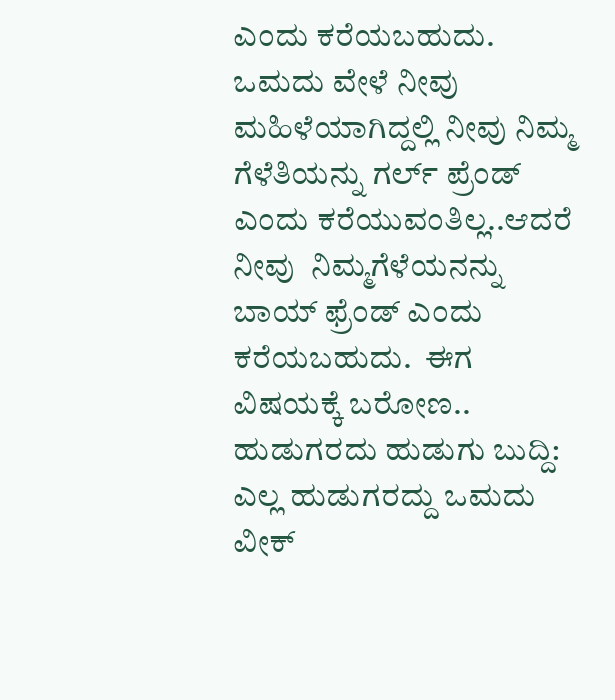ಎಂದು ಕರೆಯಬಹುದು. ಒಮದು ವೇಳೆ ನೀವು ಮಹಿಳೆಯಾಗಿದ್ದಲ್ಲಿ ನೀವು ನಿಮ್ಮ ಗೆಳೆತಿಯನ್ನು ಗರ್ಲ್ ಪ್ರೆಂಡ್ ಎಂದು ಕರೆಯುವಂತಿಲ್ಲ..ಆದರೆ ನೀವು  ನಿಮ್ಮಗೆಳೆಯನನ್ನು ಬಾಯ್ ಫ್ರೆಂಡ್ ಎಂದು ಕರೆಯಬಹುದು.  ಈಗ ವಿಷಯಕ್ಕೆ ಬರೋಣ..   ಹುಡುಗರದು ಹುಡುಗು ಬುದ್ದಿ:     ಎಲ್ಲ ಹುಡುಗರದ್ದು ಒಮದು ವೀಕ್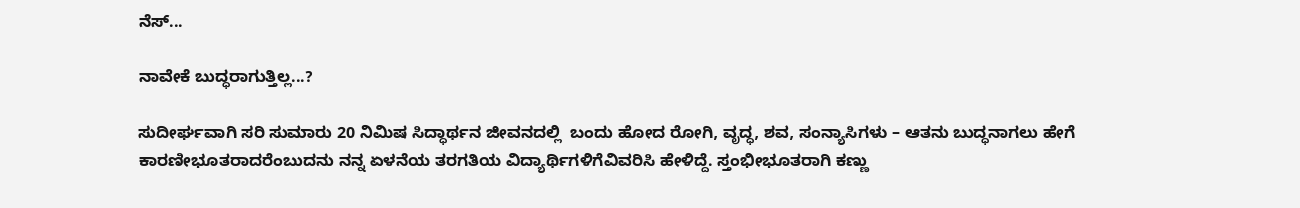ನೆಸ್...

ನಾವೇಕೆ ಬುದ್ಧರಾಗುತ್ತಿಲ್ಲ...?

ಸುದೀರ್ಘವಾಗಿ ಸರಿ ಸುಮಾರು 20 ನಿಮಿಷ ಸಿದ್ಧಾರ್ಥನ ಜೀವನದಲ್ಲಿ  ಬಂದು ಹೋದ ರೋಗಿ, ವೃದ್ಧ, ಶವ, ಸಂನ್ಯಾಸಿಗಳು – ಆತನು ಬುದ್ಧನಾಗಲು ಹೇಗೆ ಕಾರಣೀಭೂತರಾದರೆಂಬುದನು ನನ್ನ ಏಳನೆಯ ತರಗತಿಯ ವಿದ್ಯಾರ್ಥಿಗಳಿಗೆವಿವರಿಸಿ ಹೇಳಿದ್ದೆ. ಸ್ತಂಭೀಭೂತರಾಗಿ ಕಣ್ಣು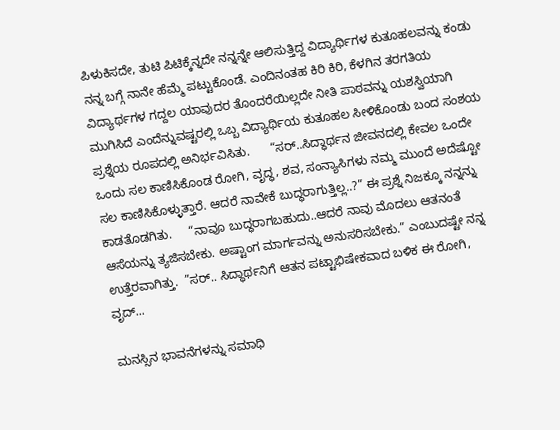ಪಿಳುಕಿಸದೇ, ತುಟಿ ಪಿಟಿಕ್ಕೆನ್ನದೇ ನನ್ನನ್ನೇ ಆಲಿಸುತ್ತಿದ್ದ ವಿದ್ಯಾರ್ಥಿಗಳ ಕುತೂಹಲವನ್ನು ಕಂಡು ನನ್ನ ಬಗ್ಗೆ ನಾನೇ ಹೆಮ್ಮೆ ಪಟ್ಟುಕೊಂಡೆ. ಎಂದಿನಂತಹ ಕಿರಿ ಕಿರಿ, ಕೆಳಗಿನ ತರಗತಿಯ ವಿದ್ಯಾರ್ಥಗಳ ಗದ್ದಲ ಯಾವುದರ ತೊಂದರೆಯಿಲ್ಲದೇ ನೀತಿ ಪಾಠವನ್ನು ಯಶಸ್ವಿಯಾಗಿ ಮುಗಿಸಿದೆ ಎಂದೆನ್ನುವಷ್ಟರಲ್ಲಿ ಒಬ್ಬ ವಿದ್ಯಾರ್ಥಿಯ ಕುತೂಹಲ ಸೀಳಿಕೊಂಡು ಬಂದ ಸಂಶಯ  ಪ್ರಶ್ನೆಯ ರೂಪದಲ್ಲಿ ಅನಿರ್ಭವಿಸಿತು.      “ಸರ್..ಸಿದ್ಧಾರ್ಥನ ಜೀವನದಲ್ಲಿ ಕೇವಲ ಒಂದೇ ಒಂದು ಸಲ ಕಾಣಿಸಿಕೊಂಡ ರೋಗಿ, ವೃದ್ಧ, ಶವ, ಸಂನ್ಯಾಸಿಗಳು ನಮ್ಮ ಮುಂದೆ ಅದೆಷ್ಟೋ ಸಲ ಕಾಣಿಸಿಕೊಳ್ಳುತ್ತಾರೆ. ಆದರೆ ನಾವೇಕೆ ಬುದ್ಧರಾಗುತ್ತಿಲ್ಲ..?” ಈ ಪ್ರಶ್ನೆ ನಿಜಕ್ಕೂ ನನ್ನನ್ನು ಕಾಡತೊಡಗಿತು.     “ನಾವೂ ಬುದ್ಧರಾಗಬಹುದು..ಆದರೆ ನಾವು ಮೊದಲು ಆತನಂತೆ ಆಸೆಯನ್ನು ತ್ಯಜಿಸಬೇಕು. ಅಷ್ಟಾಂಗ ಮಾರ್ಗವನ್ನು ಅನುಸರಿಸಬೇಕು.” ಎಂಬುದಷ್ಟೇ ನನ್ನ ಉತ್ತೆರವಾಗಿತ್ತು.  ”ಸರ್.. ಸಿದ್ಧಾರ್ಥನಿಗೆ ಆತನ ಪಟ್ಟಾಭಿಷೇಕವಾದ ಬಳಿಕ ಈ ರೋಗಿ, ವೃದ್...

ಮನಸ್ಸಿನ ಭಾವನೆಗಳನ್ನು ಸಮಾಧಿ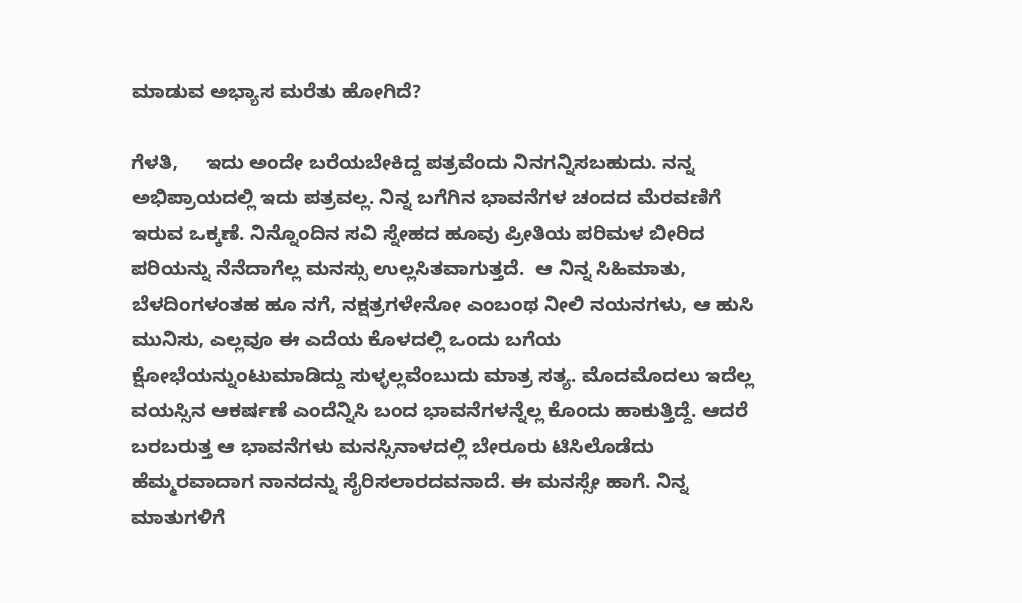ಮಾಡುವ ಅಭ್ಯಾಸ ಮರೆತು ಹೋಗಿದೆ?

ಗೆಳತಿ,     ಇದು ಅಂದೇ ಬರೆಯಬೇಕಿದ್ದ ಪತ್ರವೆಂದು ನಿನಗನ್ನಿಸಬಹುದು. ನನ್ನ ಅಭಿಪ್ರಾಯದಲ್ಲಿ ಇದು ಪತ್ರವಲ್ಲ. ನಿನ್ನ ಬಗೆಗಿನ ಭಾವನೆಗಳ ಚಂದದ ಮೆರವಣಿಗೆ ಇರುವ ಒಕ್ಕಣೆ. ನಿನ್ನೊಂದಿನ ಸವಿ ಸ್ನೇಹದ ಹೂವು ಪ್ರೀತಿಯ ಪರಿಮಳ ಬೀರಿದ ಪರಿಯನ್ನು ನೆನೆದಾಗೆಲ್ಲ ಮನಸ್ಸು ಉಲ್ಲಸಿತವಾಗುತ್ತದೆ.  ಆ ನಿನ್ನ ಸಿಹಿಮಾತು, ಬೆಳದಿಂಗಳಂತಹ ಹೂ ನಗೆ, ನಕ್ಷತ್ರಗಳೇನೋ ಎಂಬಂಥ ನೀಲಿ ನಯನಗಳು, ಆ ಹುಸಿ ಮುನಿಸು, ಎಲ್ಲವೂ ಈ ಎದೆಯ ಕೊಳದಲ್ಲಿ ಒಂದು ಬಗೆಯ ಕ್ಷೋಭೆಯನ್ನುಂಟುಮಾಡಿದ್ದು ಸುಳ್ಳಲ್ಲವೆಂಬುದು ಮಾತ್ರ ಸತ್ಯ. ಮೊದಮೊದಲು ಇದೆಲ್ಲ ವಯಸ್ಸಿನ ಆಕರ್ಷಣೆ ಎಂದೆನ್ನಿಸಿ ಬಂದ ಭಾವನೆಗಳನ್ನೆಲ್ಲ ಕೊಂದು ಹಾಕುತ್ತಿದ್ದೆ. ಆದರೆ ಬರಬರುತ್ತ ಆ ಭಾವನೆಗಳು ಮನಸ್ಸಿನಾಳದಲ್ಲಿ ಬೇರೂರು ಟಿಸಿಲೊಡೆದು ಹೆಮ್ಮರವಾದಾಗ ನಾನದನ್ನು ಸೈರಿಸಲಾರದವನಾದೆ. ಈ ಮನಸ್ಸೇ ಹಾಗೆ. ನಿನ್ನ ಮಾತುಗಳಿಗೆ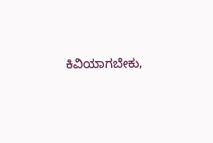ಕಿವಿಯಾಗಬೇಕು,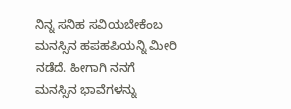ನಿನ್ನ ಸನಿಹ ಸವಿಯಬೇಕೆಂಬ ಮನಸ್ಸಿನ ಹಪಹಪಿಯನ್ನಿ ಮೀರಿ ನಡೆದೆ. ಹೀಗಾಗಿ ನನಗೆ ಮನಸ್ಸಿನ ಭಾವೆಗಳನ್ನು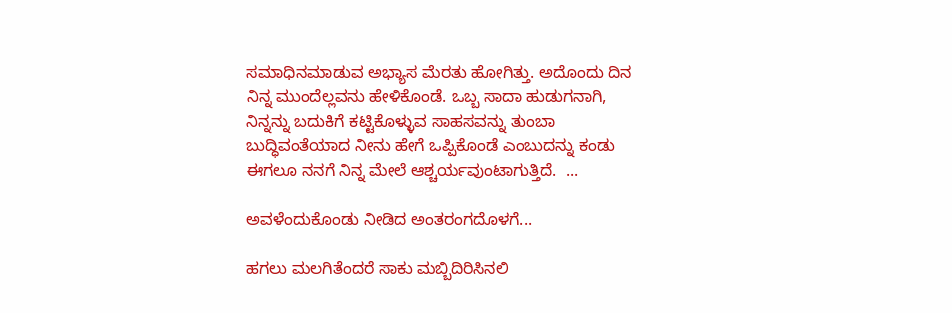ಸಮಾಧಿನಮಾಡುವ ಅಭ್ಯಾಸ ಮೆರತು ಹೋಗಿತ್ತು. ಅದೊಂದು ದಿನ ನಿನ್ನ ಮುಂದೆಲ್ಲವನು ಹೇಳಿಕೊಂಡೆ. ಒಬ್ಬ ಸಾದಾ ಹುಡುಗನಾಗಿ, ನಿನ್ನನ್ನು ಬದುಕಿಗೆ ಕಟ್ಟಿಕೊಳ್ಳುವ ಸಾಹಸವನ್ನು ತುಂಬಾ ಬುದ್ಧಿವಂತೆಯಾದ ನೀನು ಹೇಗೆ ಒಪ್ಪಿಕೊಂಡೆ ಎಂಬುದನ್ನು ಕಂಡು ಈಗಲೂ ನನಗೆ ನಿನ್ನ ಮೇಲೆ ಆಶ್ಚರ್ಯವುಂಟಾಗುತ್ತಿದೆ.  ...

ಅವಳೆಂದುಕೊಂಡು ನೀಡಿದ ಅಂತರಂಗದೊಳಗೆ...

ಹಗಲು ಮಲಗಿತೆಂದರೆ ಸಾಕು ಮಬ್ಬಿದಿರಿಸಿನಲಿ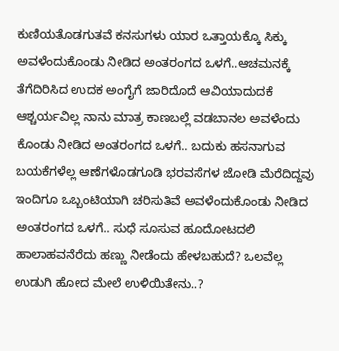ಕುಣಿಯತೊಡಗುತವೆ ಕನಸುಗಳು ಯಾರ ಒತ್ತಾಯಕ್ಕೊ ಸಿಕ್ಕು ಅವಳೆಂದುಕೊಂಡು ನೀಡಿದ ಅಂತರಂಗದ ಒಳಗೆ..ಆಚಮನಕ್ಕೆ ತೆಗೆದಿರಿಸಿದ ಉದಕ ಅಂಗೈಗೆ ಜಾರಿದೊದೆ ಆವಿಯಾದುದಕೆ ಆಶ್ಚರ್ಯವಿಲ್ಲ ನಾನು ಮಾತ್ರ ಕಾಣಬಲ್ಲೆ ವಡಬಾನಲ ಅವಳೆಂದು ಕೊಂಡು ನೀಡಿದ ಅಂತರಂಗದ ಒಳಗೆ.. ಬದುಕು ಹಸನಾಗುವ ಬಯಕೆಗಳೆಲ್ಲ ಆಣೆಗಳೊಡಗೂಡಿ ಭರವಸೆಗಳ ಜೋಡಿ ಮೆರೆದಿದ್ದವು ಇಂದಿಗೂ ಒಬ್ಬಂಟಿಯಾಗಿ ಚರಿಸುತಿವೆ ಅವಳೆಂದುಕೊಂಡು ನೀಡಿದ ಅಂತರಂಗದ ಒಳಗೆ.. ಸುಧೆ ಸೂಸುವ ಹೂದೋಟದಲಿ ಹಾಲಾಹವನೆರೆದು ಹಣ್ಣು ನೀಡೆಂದು ಹೇಳಬಹುದೆ? ಒಲವೆಲ್ಲ ಉಡುಗಿ ಹೋದ ಮೇಲೆ ಉಳಿಯಿತೇನು..?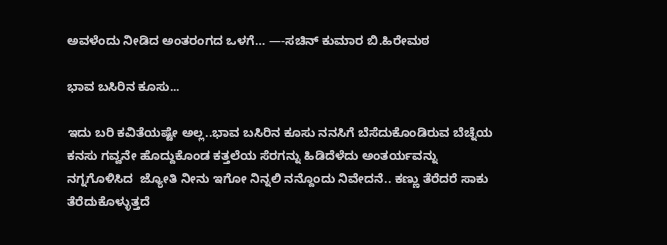ಅವಳೆಂದು ನೀಡಿದ ಅಂತರಂಗದ ಒಳಗೆ… —-ಸಚಿನ್ ಕುಮಾರ ಬಿ.ಹಿರೇಮಠ

ಭಾವ ಬಸಿರಿನ ಕೂಸು...

ಇದು ಬರಿ ಕವಿತೆಯಷ್ಟೇ ಅಲ್ಲ..ಭಾವ ಬಸಿರಿನ ಕೂಸು ನನಸಿಗೆ ಬೆಸೆದುಕೊಂಡಿರುವ ಬೆಚ್ನೆಯ ಕನಸು ಗವ್ವನೇ ಹೊದ್ದುಕೊಂಡ ಕತ್ತಲೆಯ ಸೆರಗನ್ನು ಹಿಡಿದೆಳೆದು ಅಂತರ್ಯವನ್ನು ನಗ್ನಗೊಳಿಸಿದ  ಜ್ಯೋತಿ ನೀನು ಇಗೋ ನಿನ್ನಲಿ ನನ್ದೊಂದು ನಿವೇದನೆ.. ಕಣ್ಣು ತೆರೆದರೆ ಸಾಕು ತೆರೆದುಕೊಳ್ಳುತ್ತದೆ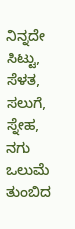ನಿನ್ನದೇ ಸಿಟ್ಟು, ಸೆಳತ, ಸಲುಗೆ, ಸ್ನೇಹ, ನಗು ಒಲುಮೆ ತುಂಬಿದ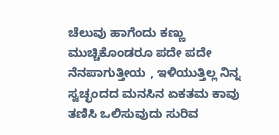ಚೆಲುವು ಹಾಗೆಂದು ಕಣ್ಣು ಮುಚ್ಚಿಕೊಂಡರೂ ಪದೇ ಪದೇ ನೆನಪಾಗುತ್ತೀಯ , ಇಳಿಯುತ್ತಿಲ್ಲ ನಿನ್ನ ಸ್ವಚ್ಛಂದದ ಮನಸಿನ ಏಕತಮ ಕಾವು ತಣಿಸಿ ಒಲಿಸುವುದು ಸುರಿವ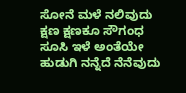ಸೋನೆ ಮಳೆ ನಲಿವುದು ಕ್ಷಣ ಕ್ಷಣಕೂ ಸೌಗಂಧ ಸೂಸಿ ಇಳೆ ಅಂತೆಯೇ ಹುಡುಗಿ ನನ್ನೆದೆ ನೆನೆವುದು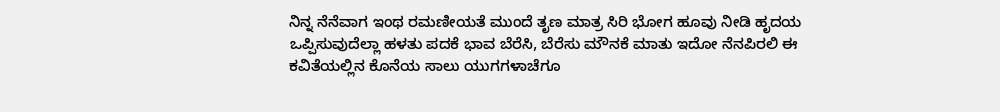ನಿನ್ನ ನೆನೆವಾಗ ಇಂಥ ರಮಣೀಯತೆ ಮುಂದೆ ತೃಣ ಮಾತ್ರ ಸಿರಿ ಭೋಗ ಹೂವು ನೀಡಿ ಹೃದಯ ಒಪ್ಪಿಸುವುದೆಲ್ಲಾ ಹಳತು ಪದಕೆ ಭಾವ ಬೆರೆಸಿ, ಬೆರೆಸು ಮೌನಕೆ ಮಾತು ಇದೋ ನೆನಪಿರಲಿ ಈ ಕವಿತೆಯಲ್ಲಿನ ಕೊನೆಯ ಸಾಲು ಯುಗಗಳಾಚೆಗೂ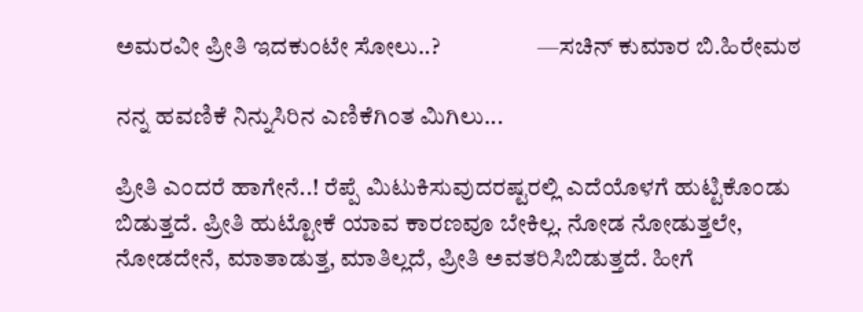ಅಮರವೀ ಪ್ರೀತಿ ಇದಕುಂಟೇ ಸೋಲು..?                    —ಸಚಿನ್ ಕುಮಾರ ಬಿ.ಹಿರೇಮಠ

ನನ್ನ ಹವಣಿಕೆ ನಿನ್ನುಸಿರಿನ ಎಣಿಕೆಗಿಂತ ಮಿಗಿಲು...

ಪ್ರೀತಿ ಎಂದರೆ ಹಾಗೇನೆ..! ರೆಪ್ಪೆ ಮಿಟುಕಿಸುವುದರಷ್ಟರಲ್ಲಿ ಎದೆಯೊಳಗೆ ಹುಟ್ಟಿಕೊಂಡು ಬಿಡುತ್ತದೆ. ಪ್ರೀತಿ ಹುಟ್ಟೋಕೆ ಯಾವ ಕಾರಣವೂ ಬೇಕಿಲ್ಲ. ನೋಡ ನೋಡುತ್ತಲೇ, ನೋಡದೇನೆ, ಮಾತಾಡುತ್ತ, ಮಾತಿಲ್ಲದೆ, ಪ್ರೀತಿ ಅವತರಿಸಿಬಿಡುತ್ತದೆ. ಹೀಗೆ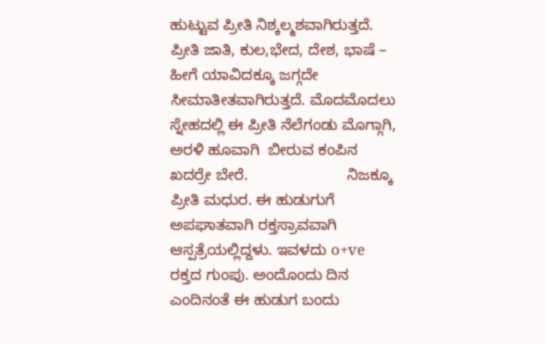ಹುಟ್ಟುವ ಪ್ರೀತಿ ನಿಶ್ಕಲ್ಮಶವಾಗಿರುತ್ತದೆ. ಪ್ರೀತಿ ಜಾತಿ, ಕುಲ,ಭೇದ, ದೇಶ, ಭಾಷೆ – ಹೀಗೆ ಯಾವಿದಕ್ಕೂ ಜಗ್ಗದೇ ಸೀಮಾತೀತವಾಗಿರುತ್ತದೆ. ಮೊದಮೊದಲು ಸ್ನೇಹದಲ್ಲಿ ಈ ಪ್ರೀತಿ ನೆಲೆಗಂಡು ಮೊಗ್ಗಾಗಿ, ಅರಳಿ ಹೂವಾಗಿ  ಬೀರುವ ಕಂಪಿನ ಖದರ್ರೇ ಬೇರೆ.                       ನಿಜಕ್ಕೂ ಪ್ರೀತಿ ಮಧುರ. ಈ ಹುಡುಗುಗೆ ಅಪಘಾತವಾಗಿ ರಕ್ತಸ್ರಾವವಾಗಿ ಆಸ್ಪತ್ರೆಯಲ್ಲಿದ್ದಳು. ಇವಳದು o+ve ರಕ್ತದ ಗುಂಪು. ಅಂದೊಂದು ದಿನ ಎಂದಿನಂತೆ ಈ ಹುಡುಗ ಬಂದು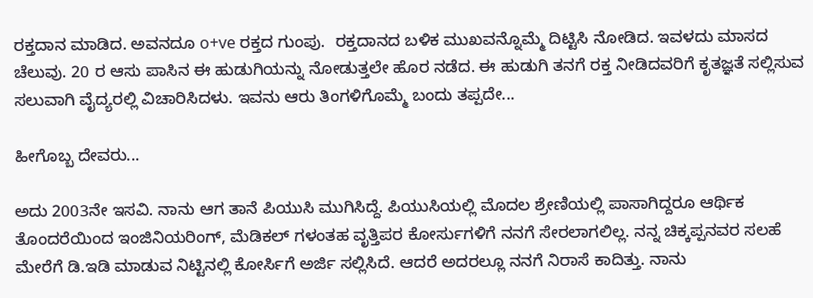ರಕ್ತದಾನ ಮಾಡಿದ. ಅವನದೂ o+ve ರಕ್ತದ ಗುಂಪು.  ರಕ್ತದಾನದ ಬಳಿಕ ಮುಖವನ್ನೊಮ್ಮೆ ದಿಟ್ಟಿಸಿ ನೋಡಿದ. ಇವಳದು ಮಾಸದ ಚೆಲುವು. 20 ರ ಆಸು ಪಾಸಿನ ಈ ಹುಡುಗಿಯನ್ನು ನೋಡುತ್ತಲೇ ಹೊರ ನಡೆದ. ಈ ಹುಡುಗಿ ತನಗೆ ರಕ್ತ ನೀಡಿದವರಿಗೆ ಕೃತಜ್ಞತೆ ಸಲ್ಲಿಸುವ ಸಲುವಾಗಿ ವೈದ್ಯರಲ್ಲಿ ವಿಚಾರಿಸಿದಳು. ಇವನು ಆರು ತಿಂಗಳಿಗೊಮ್ಮೆ ಬಂದು ತಪ್ಪದೇ...

ಹೀಗೊಬ್ಬ ದೇವರು...

ಅದು 2003ನೇ ಇಸವಿ. ನಾನು ಆಗ ತಾನೆ ಪಿಯುಸಿ ಮುಗಿಸಿದ್ದೆ. ಪಿಯುಸಿಯಲ್ಲಿ ಮೊದಲ ಶ್ರೇಣಿಯಲ್ಲಿ ಪಾಸಾಗಿದ್ದರೂ ಆರ್ಥಿಕ ತೊಂದರೆಯಿಂದ ಇಂಜಿನಿಯರಿಂಗ್, ಮೆಡಿಕಲ್ ಗಳಂತಹ ವೃತ್ತಿಪರ ಕೋರ್ಸುಗಳಿಗೆ ನನಗೆ ಸೇರಲಾಗಲಿಲ್ಲ. ನನ್ನ ಚಿಕ್ಕಪ್ಪನವರ ಸಲಹೆ ಮೇರೆಗೆ ಡಿ.ಇಡಿ ಮಾಡುವ ನಿಟ್ಟಿನಲ್ಲಿ ಕೋರ್ಸಿಗೆ ಅರ್ಜಿ ಸಲ್ಲಿಸಿದೆ. ಆದರೆ ಅದರಲ್ಲೂ ನನಗೆ ನಿರಾಸೆ ಕಾದಿತ್ತು. ನಾನು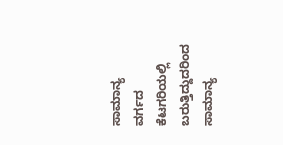ಸಾಮಾನ್ಯ ವರ್ಗದ ಕೆಟಗರಿಯಲ್ಲಿ ಬರುತ್ತಿದ್ದುದರಿಂದ ಸಾಮಾನ್ಯ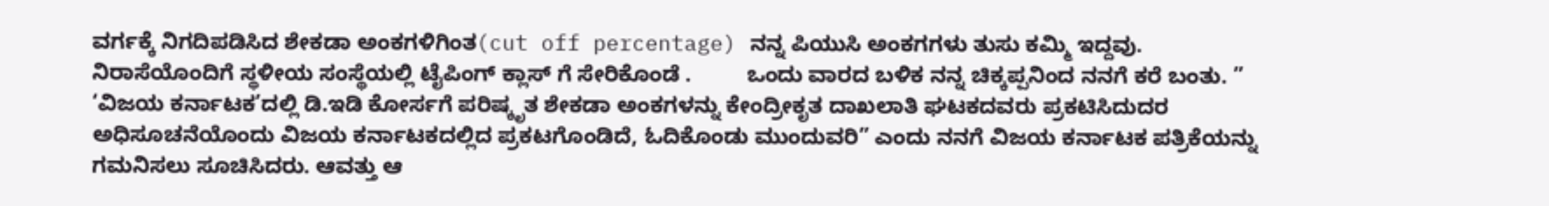ವರ್ಗಕ್ಕೆ ನಿಗದಿಪಡಿಸಿದ ಶೇಕಡಾ ಅಂಕಗಳಿಗಿಂತ(cut off percentage) ನನ್ನ ಪಿಯುಸಿ ಅಂಕಗಗಳು ತುಸು ಕಮ್ಮಿ ಇದ್ದವು. ನಿರಾಸೆಯೊಂದಿಗೆ ಸ್ಥಳೀಯ ಸಂಸ್ಥೆಯಲ್ಲಿ ಟೈಪಿಂಗ್ ಕ್ಲಾಸ್ ಗೆ ಸೇರಿಕೊಂಡೆ .         ಒಂದು ವಾರದ ಬಳಿಕ ನನ್ನ ಚಿಕ್ಕಪ್ಪನಿಂದ ನನಗೆ ಕರೆ ಬಂತು. ” ‘ವಿಜಯ ಕರ್ನಾಟಕ’ದಲ್ಲಿ ಡಿ.ಇಡಿ ಕೋರ್ಸಗೆ ಪರಿಷ್ಕೃತ ಶೇಕಡಾ ಅಂಕಗಳನ್ನು ಕೇಂದ್ರೀಕೃತ ದಾಖಲಾತಿ ಘಟಕದವರು ಪ್ರಕಟಿಸಿದುದರ  ಅಧಿಸೂಚನೆಯೊಂದು ವಿಜಯ ಕರ್ನಾಟಕದಲ್ಲಿದ ಪ್ರಕಟಗೊಂಡಿದೆ, ಓದಿಕೊಂಡು ಮುಂದುವರಿ” ಎಂದು ನನಗೆ ವಿಜಯ ಕರ್ನಾಟಕ ಪತ್ರಿಕೆಯನ್ನು ಗಮನಿಸಲು ಸೂಚಿಸಿದರು. ಆವತ್ತು ಆ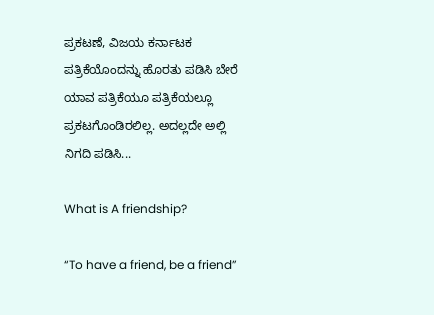ಪ್ರಕಟಣೆ, ವಿಜಯ ಕರ್ನಾಟಕ ಪತ್ರಿಕೆಯೊಂದನ್ನು ಹೊರತು ಪಡಿಸಿ ಬೇರೆ ಯಾವ ಪತ್ರಿಕೆಯೂ ಪತ್ರಿಕೆಯಲ್ಲೂ ಪ್ರಕಟಗೊಂಡಿರಲಿಲ್ಲ. ಅದಲ್ಲದೇ ಅಲ್ಲಿ ನಿಗದಿ ಪಡಿಸಿ...

What is A friendship?

“To have a friend, be a friend”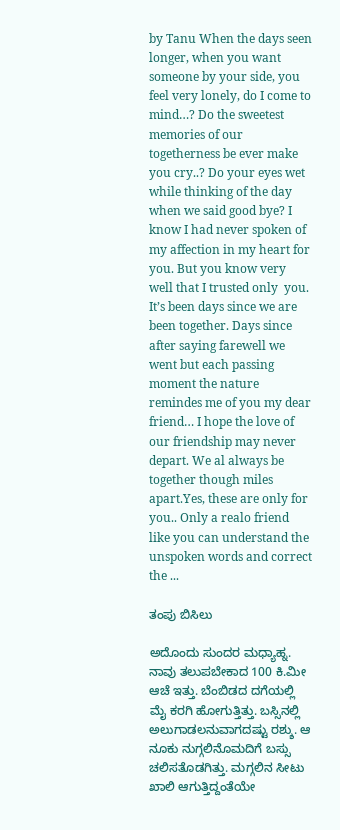by Tanu When the days seen longer, when you want someone by your side, you feel very lonely, do I come to mind…? Do the sweetest memories of our togetherness be ever make you cry..? Do your eyes wet while thinking of the day when we said good bye? I know I had never spoken of my affection in my heart for you. But you know very well that I trusted only  you. It’s been days since we are been together. Days since after saying farewell we went but each passing moment the nature remindes me of you my dear friend… I hope the love of our friendship may never depart. We al always be together though miles apart.Yes, these are only for you.. Only a realo friend like you can understand the unspoken words and correct the ...

ತಂಪು ಬಿಸಿಲು

ಅದೊಂದು ಸುಂದರ ಮಧ್ಯಾಹ್ನ. ನಾವು ತಲುಪಬೇಕಾದ 100 ಕಿ.ಮೀ ಆಚೆ ಇತ್ತು. ಬೆಂಬಿಡದ ದಗೆಯಲ್ಲಿ ಮೈ ಕರಗಿ ಹೋಗುತ್ತಿತ್ತು. ಬಸ್ಸಿನಲ್ಲಿ ಅಲುಗಾಡಲನುವಾಗದಷ್ಟು ರಶ್ಶು. ಆ ನೂಕು ನುಗ್ಗಲಿನೊಮದಿಗೆ ಬಸ್ಸು ಚಲಿಸತೊಡಗಿತ್ತು. ಮಗ್ಗಲಿನ ಸೀಟು ಖಾಲಿ ಆಗುತ್ತಿದ್ದಂತೆಯೇ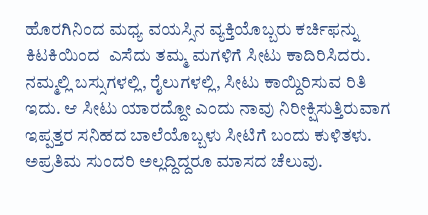ಹೊರಗಿನಿಂದ ಮಧ್ಯ ವಯಸ್ಸಿನ ವ್ಯಕ್ತಿಯೊಬ್ಬರು ಕರ್ಚಿಫನ್ನು ಕಿಟಕಿಯಿಂದ  ಎಸೆದು ತಮ್ಮ ಮಗಳಿಗೆ ಸೀಟು ಕಾದಿರಿಸಿದರು. ನಮ್ಮಲ್ಲಿ ಬಸ್ಸುಗಳಲ್ಲಿ, ರೈಲುಗಳಲ್ಲಿ, ಸೀಟು ಕಾಯ್ದಿರಿಸುವ ರಿತಿ ಇದು. ಆ ಸೀಟು ಯಾರದ್ದೋ ಎಂದು ನಾವು ನಿರೀಕ್ಷಿಸುತ್ತಿರುವಾಗ ಇಪ್ಪತ್ತರ ಸನಿಹದ ಬಾಲೆಯೊಬ್ಬಳು ಸೀಟಿಗೆ ಬಂದು ಕುಳಿತಳು. ಅಪ್ರತಿಮ ಸುಂದರಿ ಅಲ್ಲದ್ದಿದ್ದರೂ ಮಾಸದ ಚೆಲುವು.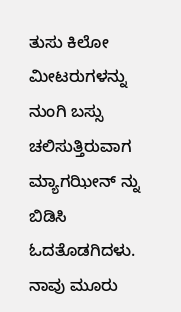ತುಸು ಕಿಲೋ ಮೀಟರುಗಳನ್ನು ನುಂಗಿ ಬಸ್ಸು ಚಲಿಸುತ್ತಿರುವಾಗ ಮ್ಯಾಗಝೀನ್ ನ್ನು ಬಿಡಿಸಿ ಓದತೊಡಗಿದಳು. ನಾವು ಮೂರು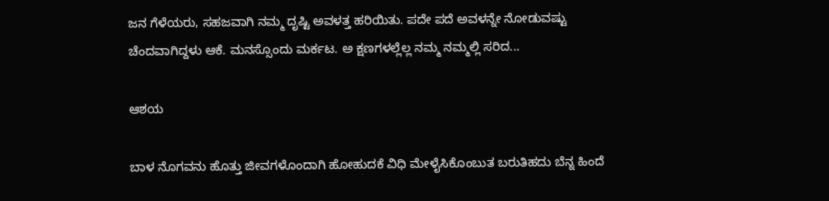ಜನ ಗೆಳೆಯರು, ಸಹಜವಾಗಿ ನಮ್ಮ ದೃಷ್ಟಿ ಅವಳತ್ತ ಹರಿಯಿತು. ಪದೇ ಪದೆ ಅವಳನ್ನೇ ನೋಡುವಷ್ಟು ಚೆಂದವಾಗಿದ್ದಳು ಆಕೆ. ಮನಸ್ಸೊಂದು ಮರ್ಕಟ. ಅ ಕ್ಷಣಗಳಲ್ಲೆಲ್ಲ ನಮ್ಮ ನಮ್ಮಲ್ಲಿ ಸರಿದ...

ಆಶಯ

ಬಾಳ ನೊಗವನು ಹೊತ್ತು ಜೀವಗಳೊಂದಾಗಿ ಹೋಹುದಕೆ ವಿಧಿ ಮೇಳೈಸಿಕೊಂಬುತ ಬರುತಿಹದು ಬೆನ್ನ ಹಿಂದೆ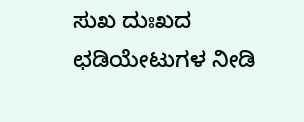ಸುಖ ದುಃಖದ ಛಡಿಯೇಟುಗಳ ನೀಡಿ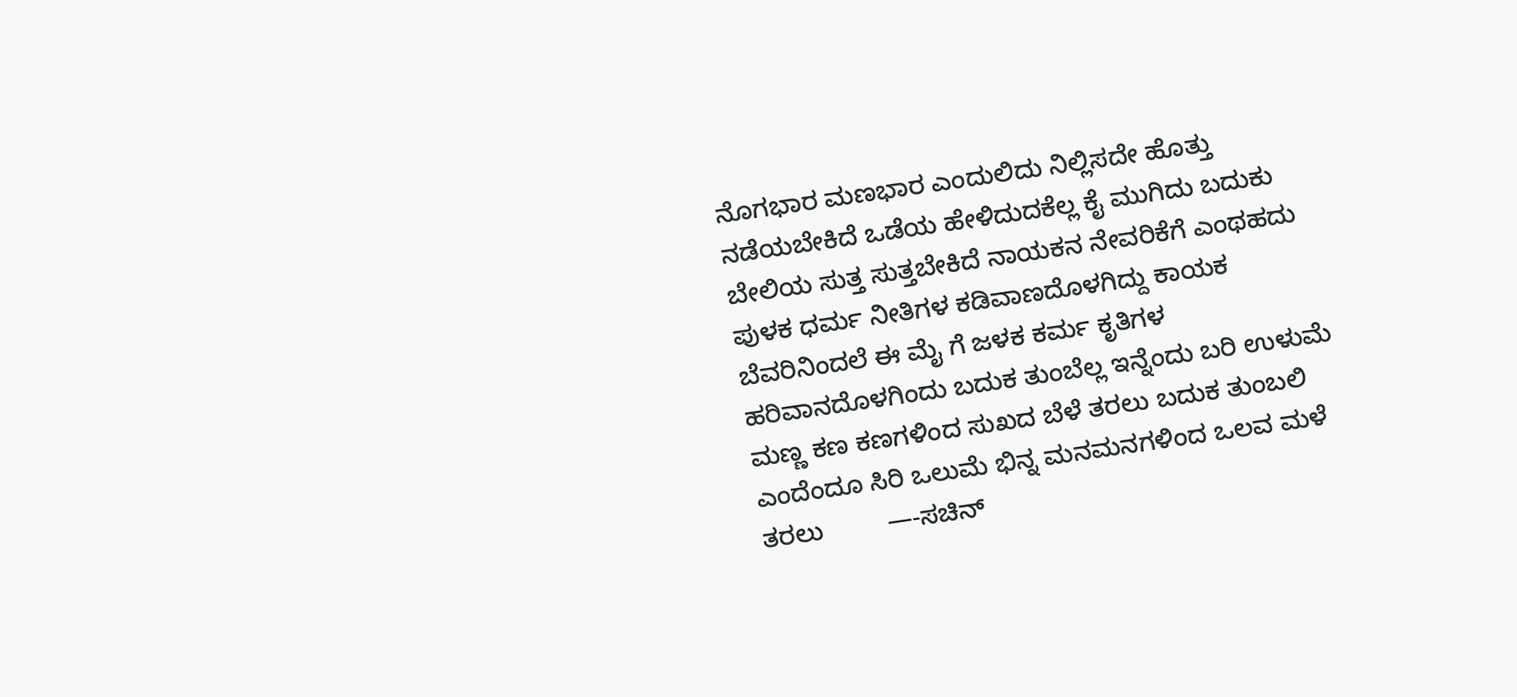ನೊಗಭಾರ ಮಣಭಾರ ಎಂದುಲಿದು ನಿಲ್ಲಿಸದೇ ಹೊತ್ತು ನಡೆಯಬೇಕಿದೆ ಒಡೆಯ ಹೇಳಿದುದಕೆಲ್ಲ ಕೈ ಮುಗಿದು ಬದುಕು ಬೇಲಿಯ ಸುತ್ತ ಸುತ್ತಬೇಕಿದೆ ನಾಯಕನ ನೇವರಿಕೆಗೆ ಎಂಥಹದು ಪುಳಕ ಧರ್ಮ ನೀತಿಗಳ ಕಡಿವಾಣದೊಳಗಿದ್ದು ಕಾಯಕ ಬೆವರಿನಿಂದಲೆ ಈ ಮೈ ಗೆ ಜಳಕ ಕರ್ಮ ಕೃತಿಗಳ ಹರಿವಾನದೊಳಗಿಂದು ಬದುಕ ತುಂಬೆಲ್ಲ ಇನ್ನೆಂದು ಬರಿ ಉಳುಮೆ   ಮಣ್ಣ ಕಣ ಕಣಗಳಿಂದ ಸುಖದ ಬೆಳೆ ತರಲು ಬದುಕ ತುಂಬಲಿ ಎಂದೆಂದೂ ಸಿರಿ ಒಲುಮೆ ಭಿನ್ನ ಮನಮನಗಳಿಂದ ಒಲವ ಮಳೆ ತರಲು         —-ಸಚಿನ್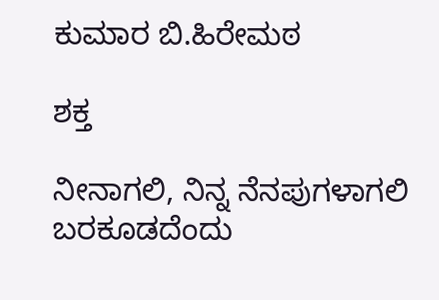ಕುಮಾರ ಬಿ.ಹಿರೇಮಠ

ಶಕ್ತ

ನೀನಾಗಲಿ, ನಿನ್ನ ನೆನಪುಗಳಾಗಲಿ ಬರಕೂಡದೆಂದು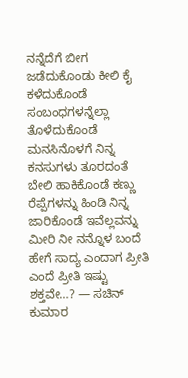ನನ್ನೆದೆಗೆ ಬೀಗ ಜಡೆದುಕೊಂಡು ಕೀಲಿ ಕೈ ಕಳೆದುಕೊಂಡೆ ಸಂಬಂಧಗಳನ್ನೆಲ್ಲಾ ತೊಳೆದುಕೊಂಡೆ ಮನಸಿನೊಳಗೆ ನಿನ್ನ ಕನಸುಗಳು ತೂರದಂತೆ ಬೇಲಿ ಹಾಕಿಕೊಂಡೆ ಕಣ್ಣು ರೆಪ್ಪೆಗಳನ್ನು ಹಿಂಡಿ ನಿನ್ನ ಜಾರಿಕೊಂಡೆ ಇವೆಲ್ಲವನ್ನು ಮೀರಿ ನೀ ನನ್ನೊಳ ಬಂದೆ ಹೇಗೆ ಸಾದ್ಯ ಎಂದಾಗ ಪ್ರೀತಿ ಎಂದೆ ಪ್ರೀತಿ ಇಷ್ಟು ಶಕ್ತವೇ…? — ಸಚಿನ್ ಕುಮಾರ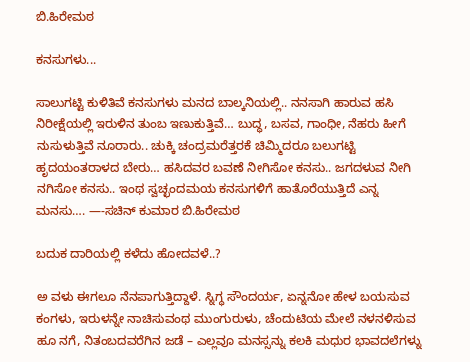ಬಿ.ಹಿರೇಮಠ

ಕನಸುಗಳು...

ಸಾಲುಗಟ್ಟಿ ಕುಳಿತಿವೆ ಕನಸುಗಳು ಮನದ ಬಾಲ್ಕನಿಯಲ್ಲಿ.. ನನಸಾಗಿ ಹಾರುವ ಹಸಿ ನಿರೀಕ್ಷೆಯಲ್ಲಿ ಇರುಳಿನ ತುಂಬ ಇಣುಕುತ್ತಿವೆ… ಬುದ್ಧ, ಬಸವ, ಗಾಂಧೀ, ನೆಹರು ಹೀಗೆ ನುಸುಳುತ್ತಿವೆ ನೂರಾರು.. ಚುಕ್ಕಿ ಚಂದ್ರಮರೆತ್ತರಕೆ ಚಿಮ್ಮಿದರೂ ಬಲುಗಟ್ಟಿ ಹೃದಯಂತರಾಳದ ಬೇರು… ಹಸಿದವರ ಬವಣೆ ನೀಗಿಸೋ ಕನಸು.. ಜಗದಳುವ ನೀಗಿ ನಗಿಸೋ ಕನಸು.. ಇಂಥ ಸ್ವಚ್ಛಂದಮಯ ಕನಸುಗಳಿಗೆ ಹಾತೊರೆಯುತ್ತಿದೆ ಎನ್ನ ಮನಸು…. —-ಸಚಿನ್ ಕುಮಾರ ಬಿ.ಹಿರೇಮಠ

ಬದುಕ ದಾರಿಯಲ್ಲಿ ಕಳೆದು ಹೋದವಳೆ..?

ಅ ವಳು ಈಗಲೂ ನೆನಪಾಗುತ್ತಿದ್ದಾಳೆ. ಸ್ನಿಗ್ಧ ಸೌಂದರ್ಯ, ಏನ್ನನೋ ಹೇಳ ಬಯಸುವ ಕಂಗಳು, ಇರುಳನ್ನೇ ನಾಚಿಸುವಂಥ ಮುಂಗುರುಳು, ಚೆಂದುಟಿಯ ಮೇಲೆ ನಳನಳಿಸುವ ಹೂ ನಗೆ, ನಿತಂಬದವರೆಗಿನ ಜಡೆ – ಎಲ್ಲವೂ ಮನಸ್ಸನ್ನು ಕಲಕಿ ಮಧುರ ಭಾವದಲೆಗಳ್ನು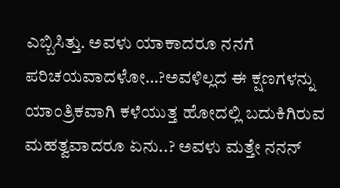ಎಬ್ಬಿಸಿತ್ತು. ಅವಳು ಯಾಕಾದರೂ ನನಗೆ ಪರಿಚಯವಾದಳೋ…?ಅವಳಿಲ್ಲದ ಈ ಕ್ಷಣಗಳನ್ನು ಯಾಂತ್ರಿಕವಾಗಿ ಕಳೆಯುತ್ತ ಹೋದಲ್ಲಿ ಬದುಕಿಗಿರುವ ಮಹತ್ವವಾದರೂ ಏನು..? ಅವಳು ಮತ್ತೇ ನನನ್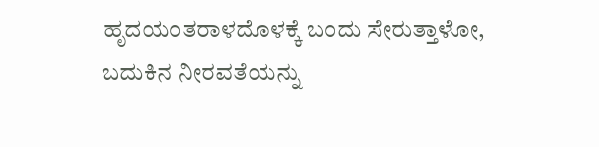ಹೃದಯಂತರಾಳದೊಳಕ್ಕೆ ಬಂದು ಸೇರುತ್ತಾಳೋ, ಬದುಕಿನ ನೀರವತೆಯನ್ನು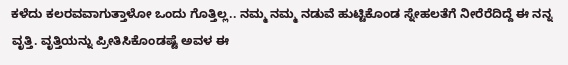ಕಳೆದು ಕಲರವವಾಗುತ್ತಾಳೋ ಒಂದು ಗೊತ್ತಿಲ್ಲ.. ನಮ್ಮ ನಮ್ಮ ನಡುವೆ ಹುಟ್ಟಿಕೊಂಡ ಸ್ನೇಹಲತೆಗೆ ನೀರೆರೆದಿದ್ದೆ ಈ ನನ್ನ ವೃತ್ತಿ. ವೃತ್ತಿಯನ್ನು ಪ್ರೀತಿಸಿಕೊಂಡಷ್ಟೆ ಅವಳ ಈ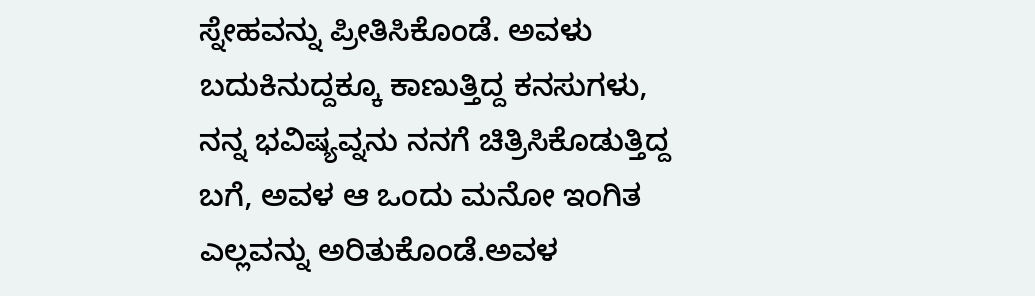ಸ್ನೇಹವನ್ನು ಪ್ರೀತಿಸಿಕೊಂಡೆ. ಅವಳು ಬದುಕಿನುದ್ದಕ್ಕೂ ಕಾಣುತ್ತಿದ್ದ ಕನಸುಗಳು, ನನ್ನ ಭವಿಷ್ಯವ್ನನು ನನಗೆ ಚಿತ್ರಿಸಿಕೊಡುತ್ತಿದ್ದ ಬಗೆ, ಅವಳ ಆ ಒಂದು ಮನೋ ಇಂಗಿತ ಎಲ್ಲವನ್ನು ಅರಿತುಕೊಂಡೆ.ಅವಳ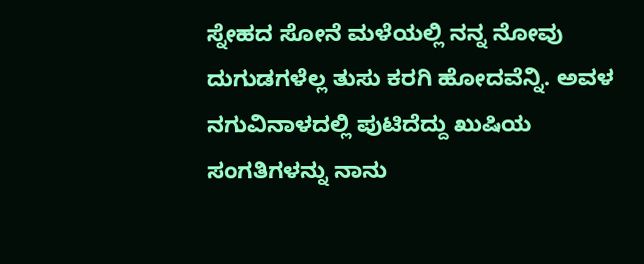ಸ್ನೇಹದ ಸೋನೆ ಮಳೆಯಲ್ಲಿ ನನ್ನ ನೋವು ದುಗುಡಗಳೆಲ್ಲ ತುಸು ಕರಗಿ ಹೋದವೆನ್ನಿ. ಅವಳ ನಗುವಿನಾಳದಲ್ಲಿ ಪುಟಿದೆದ್ದು ಖುಷಿಯ ಸಂಗತಿಗಳನ್ನು ನಾನು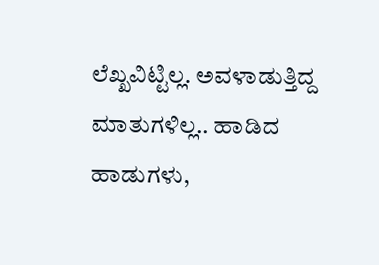ಲೆಖ್ಖವಿಟ್ಟಿಲ್ಲ. ಅವಳಾಡುತ್ತಿದ್ದ ಮಾತುಗಳಿಲ್ಲ.. ಹಾಡಿದ ಹಾಡುಗಳು,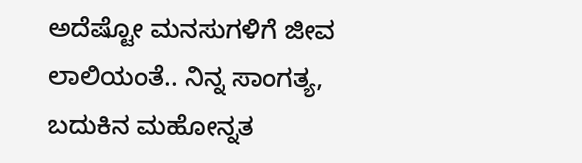ಅದೆಷ್ಟೋ ಮನಸುಗಳಿಗೆ ಜೀವ ಲಾಲಿಯಂತೆ.. ನಿನ್ನ ಸಾಂಗತ್ಯ, ಬದುಕಿನ ಮಹೋನ್ನತ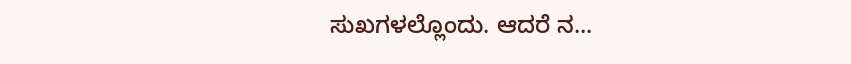ಸುಖಗಳಲ್ಲೊಂದು. ಆದರೆ ನ...